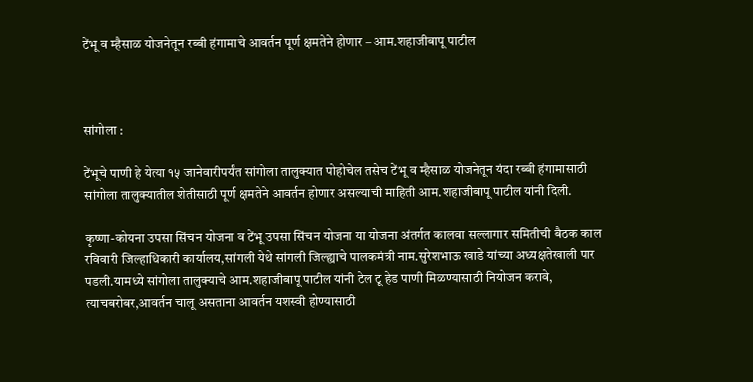टेंभू व म्हैसाळ योजनेतून रब्बी हंगामाचे आवर्तन पूर्ण क्षमतेने होणार – आम.शहाजीबापू पाटील



सांगोला :

टेंभूचे पाणी हे येत्या १५ जानेवारीपर्यंत सांगोला तालुक्यात पोहोचेल तसेच टेंभू व म्हैसाळ योजनेतून यंदा रब्बी हंगामासाठी सांगोला तालुक्यातील शेतीसाठी पूर्ण क्षमतेने आवर्तन होणार असल्याची माहिती आम.शहाजीबापू पाटील यांनी दिली.

कृष्णा-कोयना उपसा सिंचन योजना व टेंभू उपसा सिंचन योजना या योजना अंतर्गत कालवा सल्लागार समितीची बैठक काल रविवारी जिल्हाधिकारी कार्यालय,सांगली येथे सांगली जिल्ह्याचे पालकमंत्री नाम.सुरेशभाऊ खाडे यांच्या अध्यक्षतेखाली पार पडली.यामध्ये सांगोला तालुक्याचे आम.शहाजीबापू पाटील यांनी टेल टू हेड पाणी मिळण्यासाठी नियोजन करावे, त्याचबरोबर,आवर्तन चालू असताना आवर्तन यशस्वी होण्यासाठी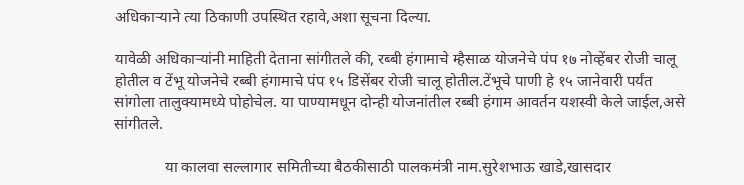अधिकाऱ्याने त्या ठिकाणी उपस्थित रहावे,अशा सूचना दिल्या.

यावेळी अधिकाऱ्यांनी माहिती देताना सांगीतले की, रब्बी हंगामाचे म्हैसाळ योजनेचे पंप १७ नोव्हेंबर रोजी चालू होतील व टेंभू योजनेचे रब्बी हंगामाचे पंप १५ डिसेंबर रोजी चालू होतील.टेंभूचे पाणी हे १५ जानेवारी पर्यंत सांगोला तालुक्यामध्ये पोहोचेल. या पाण्यामधून दोन्ही योजनांतील रब्बी हंगाम आवर्तन यशस्वी केले जाईल,असे सांगीतले.

             या कालवा सल्लागार समितीच्या बैठकीसाठी पालकमंत्री नाम.सुरेशभाऊ खाडे,खासदार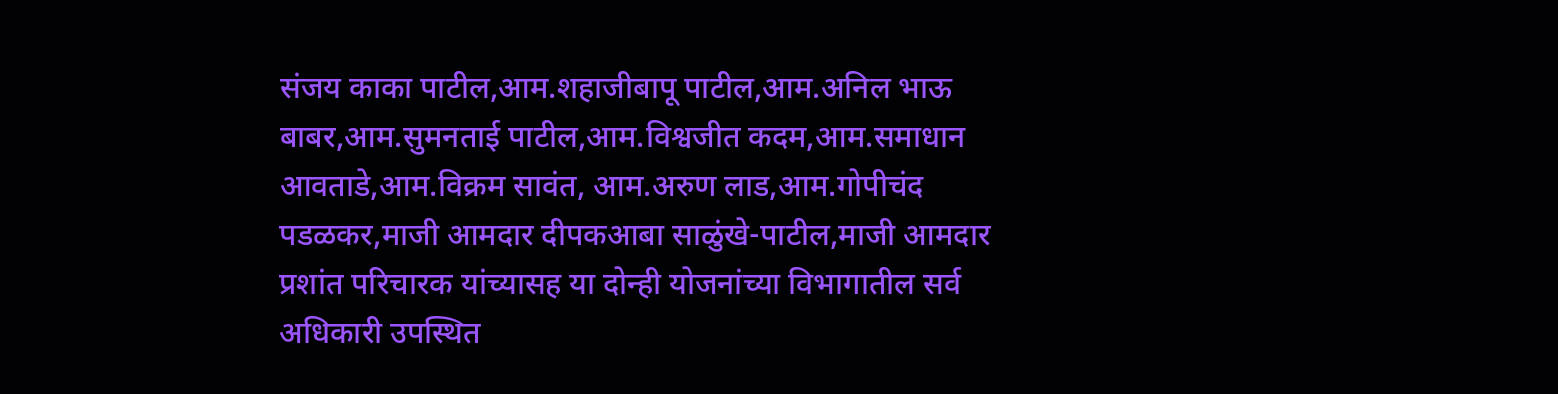संजय काका पाटील,आम.शहाजीबापू पाटील,आम.अनिल भाऊ बाबर,आम.सुमनताई पाटील,आम.विश्वजीत कदम,आम.समाधान आवताडे,आम.विक्रम सावंत, आम.अरुण लाड,आम.गोपीचंद पडळकर,माजी आमदार दीपकआबा साळुंखे-पाटील,माजी आमदार प्रशांत परिचारक यांच्यासह या दोन्ही योजनांच्या विभागातील सर्व अधिकारी उपस्थित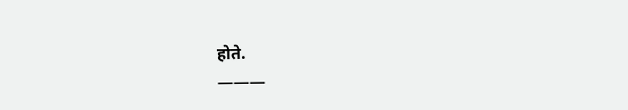होते.
———